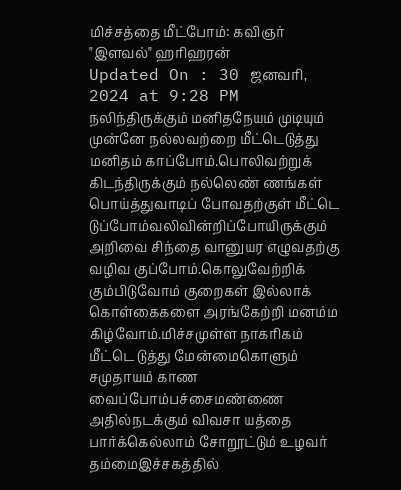மிச்சத்தை மீட்போம்: கவிஞர் "இளவல்" ஹரிஹரன்
Updated On : 30 ஜனவரி, 2024 at 9:28 PM
நலிந்திருக்கும் மனிதநேயம் முடியும் முன்னே நல்லவற்றை மீட்டெடுத்து மனிதம் காப்போம்.பொலிவற்றுக் கிடந்திருக்கும் நல்லெண் ணங்கள் பொய்த்துவாடிப் போவதற்குள் மீட்டெ டுப்போம்வலிவின்றிப்போயிருக்கும் அறிவை சிந்தை வானுயர எழுவதற்கு வழிவ குப்போம்.கொலுவேற்றிக் கும்பிடுவோம் குறைகள் இல்லாக் கொள்கைகளை அரங்கேற்றி மனம்ம கிழ்வோம்.மிச்சமுள்ள நாகரிகம் மீட்டெ டுத்து மேன்மைகொளும் சமுதாயம் காண வைப்போம்பச்சைமண்ணை அதில்நடக்கும் விவசா யத்தை பார்க்கெல்லாம் சோறூட்டும் உழவர் தம்மைஇச்சகத்தில்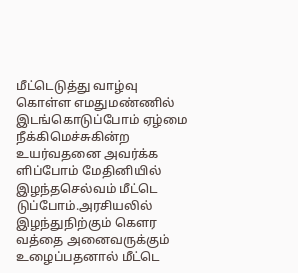மீட்டெடுத்து வாழ்வு கொள்ள எமதுமண்ணில் இடங்கொடுப்போம் ஏழ்மை நீக்கிமெச்சுகின்ற உயர்வதனை அவர்க்க ளிப்போம் மேதினியில் இழந்தசெல்வம் மீட்டெ டுப்போம்.அரசியலில் இழந்துநிற்கும் கௌர வத்தை அனைவருக்கும் உழைப்பதனால் மீட்டெ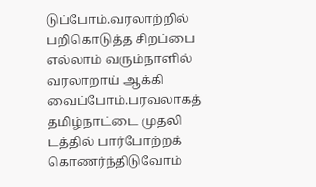டுப்போம்.வரலாற்றில் பறிகொடுத்த சிறப்பை எல்லாம் வரும்நாளில் வரலாறாய் ஆக்கி வைப்போம்.பரவலாகத் தமிழ்நாட்டை முதலி டத்தில் பார்போற்றக் கொணர்ந்திடுவோம்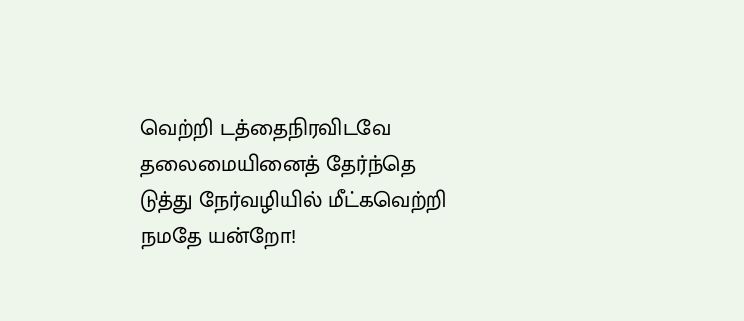வெற்றி டத்தைநிரவிடவே தலைமையினைத் தேர்ந்தெ டுத்து நேர்வழியில் மீட்கவெற்றி நமதே யன்றோ!